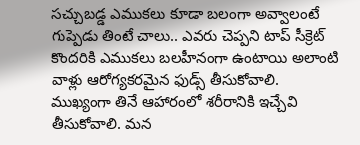సచ్చుబడ్డ ఎముకలు కూడా బలంగా అవ్వాలంటే గుప్పెడు తింటే చాలు.. ఎవరు చెప్పని టాప్ సీక్రెట్
కొందరికి ఎముకలు బలహీనంగా ఉంటాయి అలాంటి వాళ్లు ఆరోగ్యకరమైన ఫుడ్స్ తీసుకోవాలి. ముఖ్యంగా తినే ఆహారంలో శరీరానికి ఇచ్చేవి తీసుకోవాలి. మన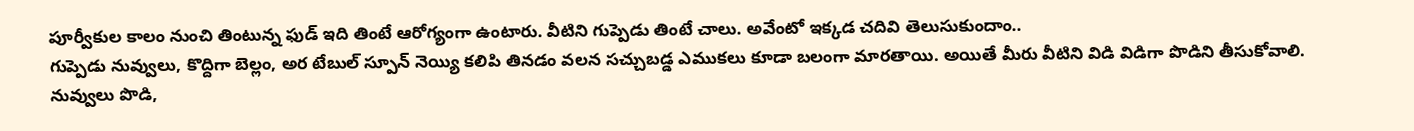పూర్వీకుల కాలం నుంచి తింటున్న ఫుడ్ ఇది తింటే ఆరోగ్యంగా ఉంటారు. వీటిని గుప్పెడు తింటే చాలు. అవేంటో ఇక్కడ చదివి తెలుసుకుందాం..
గుప్పెడు నువ్వులు, కొద్దిగా బెల్లం, అర టేబుల్ స్పూన్ నెయ్యి కలిపి తినడం వలన సచ్చుబడ్డ ఎముకలు కూడా బలంగా మారతాయి. అయితే మీరు వీటిని విడి విడిగా పొడిని తీసుకోవాలి. నువ్వులు పొడి,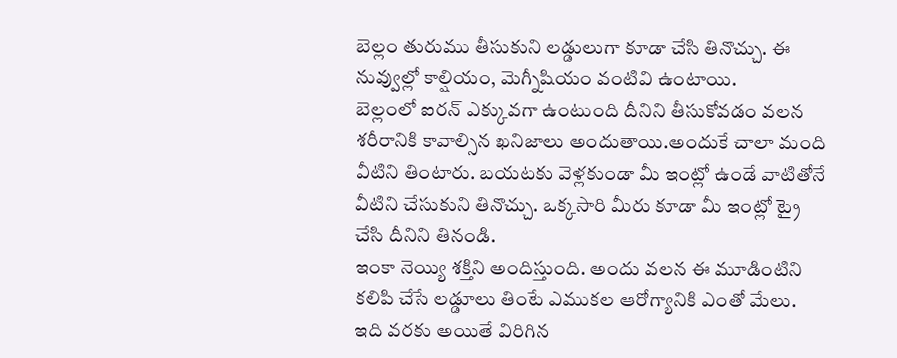బెల్లం తురుము తీసుకుని లడ్డులుగా కూడా చేసి తినొచ్చు. ఈ
నువ్వుల్లో కాల్షియం, మెగ్నీషియం వంటివి ఉంటాయి.
బెల్లంలో ఐరన్ ఎక్కువగా ఉంటుంది దీనిని తీసుకోవడం వలన శరీరానికి కావాల్సిన ఖనిజాలు అందుతాయి.అందుకే చాలా మంది వీటిని తింటారు. బయటకు వెళ్లకుండా మీ ఇంట్లో ఉండే వాటితోనే వీటిని చేసుకుని తినొచ్చు. ఒక్కసారి మీరు కూడా మీ ఇంట్లో ట్రై చేసి దీనిని తినండి.
ఇంకా నెయ్యి శక్తిని అందిస్తుంది. అందు వలన ఈ మూడింటిని కలిపి చేసే లడ్డూలు తింటే ఎముకల ఆరోగ్యానికి ఎంతో మేలు. ఇది వరకు అయితే విరిగిన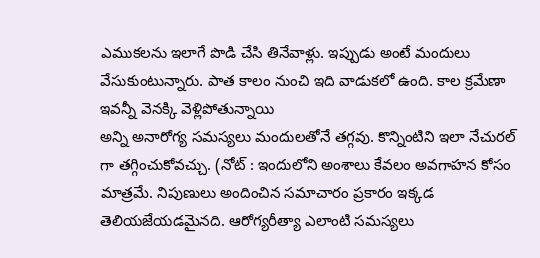ఎముకలను ఇలాగే పొడి చేసి తినేవాళ్లు. ఇప్పుడు అంటే మందులు వేసుకుంటున్నారు. పాత కాలం నుంచి ఇది వాడుకలో ఉంది. కాల క్రమేణా ఇవన్నీ వెనక్కి వెళ్లిపోతున్నాయి
అన్ని అనారోగ్య సమస్యలు మందులతోనే తగ్గవు. కొన్నింటిని ఇలా నేచురల్ గా తగ్గించుకోవచ్చు. (నోట్ : ఇందులోని అంశాలు కేవలం అవగాహన కోసం మాత్రమే. నిపుణులు అందించిన సమాచారం ప్రకారం ఇక్కడ తెలియజేయడమైనది. ఆరోగ్యరీత్యా ఎలాంటి సమస్యలు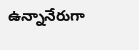ఉన్నానేరుగా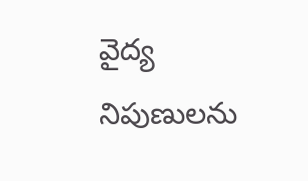వైద్య నిపుణులను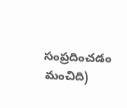సంప్రదించడం మంచిది)